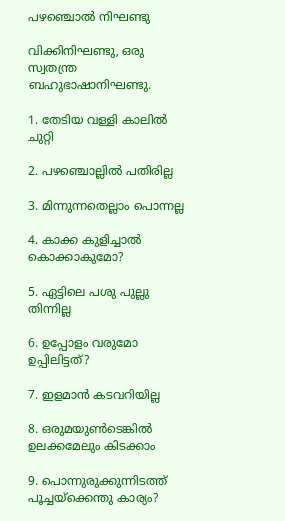പഴഞ്ചൊല്‍ നിഘണ്ടു‍

വിക്കിനിഘണ്ടു, ഒരു സ്വതന്ത്ര ബഹുഭാഷാനിഘണ്ടു.

1. തേടിയ വള്ളി കാലില്‍ ചുറ്റി

2. പഴഞ്ചൊല്ലില്‍ പതിരില്ല

3. മിന്നുന്നതെല്ലാം പൊന്നല്ല

4. കാക്ക കുളിച്ചാല്‍ കൊക്കാകുമോ?

5. ഏട്ടിലെ പശു പുല്ലു തിന്നില്ല

6. ഉപ്പോളം വരുമോ ഉപ്പിലിട്ടത്?

7. ഇളമാന്‍ കടവറിയില്ല

8. ഒരുമയുണ്‍‌ടെങ്കില്‍ ഉലക്കമേലും കിടക്കാം

9. പൊന്നുരുക്കുന്നിടത്ത് പൂച്ചയ്ക്കെന്തു കാ‍ര്യം?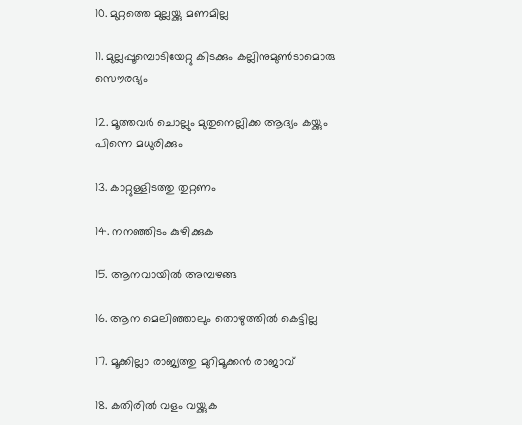10. മുറ്റത്തെ മുല്ലയ്ക്കു മണമില്ല

11. മുല്ലപ്പൂമ്പൊടിയേറ്റു കിടക്കും കല്ലിനുമുണ്‍‌ടാമൊരു സൌരഭ്യം

12. മൂത്തവര്‍ ചൊല്ലും മുതുനെല്ലിക്ക ആദ്യം കയ്ക്കും പിന്നെ മധുരിക്കും

13. കാറ്റുള്ളിടത്തു തുറ്റണം

14. നനഞ്ഞിടം കുഴിക്കുക

15. ആനവായില്‍ അമ്പഴങ്ങ

16. ആന മെലിഞ്ഞാലും തൊഴുത്തില്‍ കെട്ടില്ല

17. മൂക്കില്ലാ രാജ്യത്തു മുറിമൂക്കന്‍ രാജാവ്

18. കതിരില്‍ വളം വയ്ക്കുക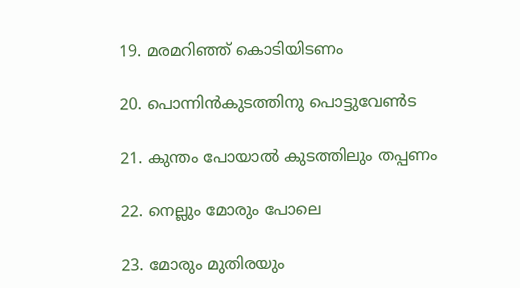19. മരമറിഞ്ഞ് കൊടിയിടണം

20. പൊന്നിന്‍‌കുടത്തിനു പൊട്ടുവേണ്‍‌ട

21. കുന്തം പോയാല്‍ കുടത്തിലും തപ്പണം

22. നെല്ലും മോരും പോലെ

23. മോരും മുതിരയും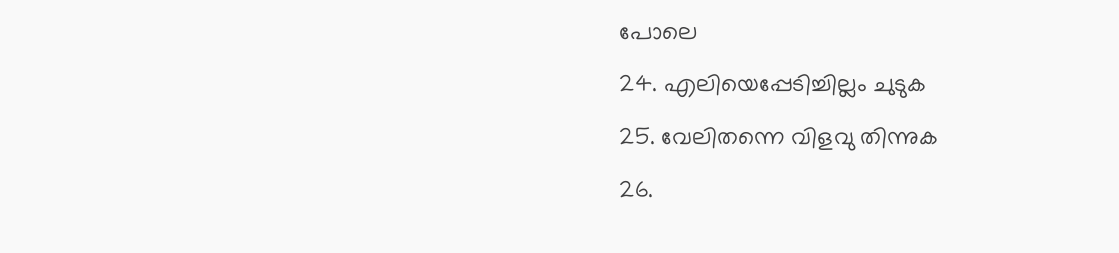പോലെ

24. എലിയെപ്പേടിച്ചില്ലം ചുടുക

25. വേലിതന്നെ വിളവു തിന്നുക

26.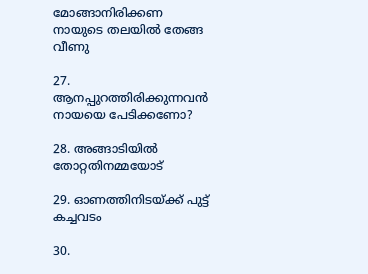മോങ്ങാനിരിക്കണ നായുടെ തലയില്‍ തേങ്ങ വീണു

27. ആനപ്പുറത്തിരിക്കുന്നവന്‍‌ നായയെ പേടിക്കണോ?

28. അങ്ങാടിയില്‍ തോറ്റതിനമ്മയോട്

29. ഓണത്തിനിടയ്ക്ക് പുട്ട് കച്ചവടം

30.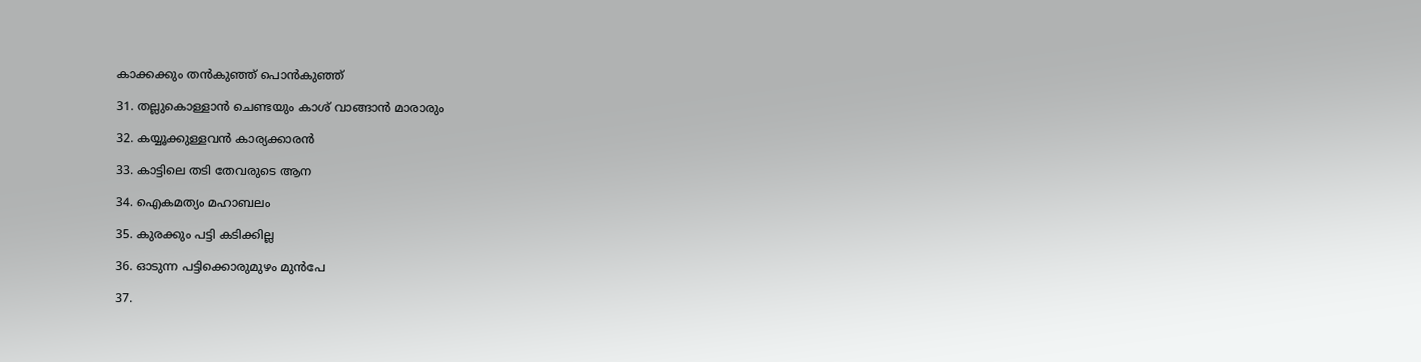കാക്കക്കും തന്‍‌കുഞ്ഞ് പൊന്‍‌കുഞ്ഞ്

31. തല്ലുകൊള്ളാന്‍ ചെണ്ടയും കാശ് വാങ്ങാന്‍ മാരാരും

32. കയ്യൂക്കുള്ളവന്‍ കാര്യക്കാരന്‍

33. കാട്ടിലെ തടി തേവരുടെ ആന

34. ഐകമത്യം മഹാബലം

35. കുരക്കും പട്ടി കടിക്കില്ല

36. ഓടുന്ന പട്ടിക്കൊരുമുഴം മുന്‍‌പേ

37.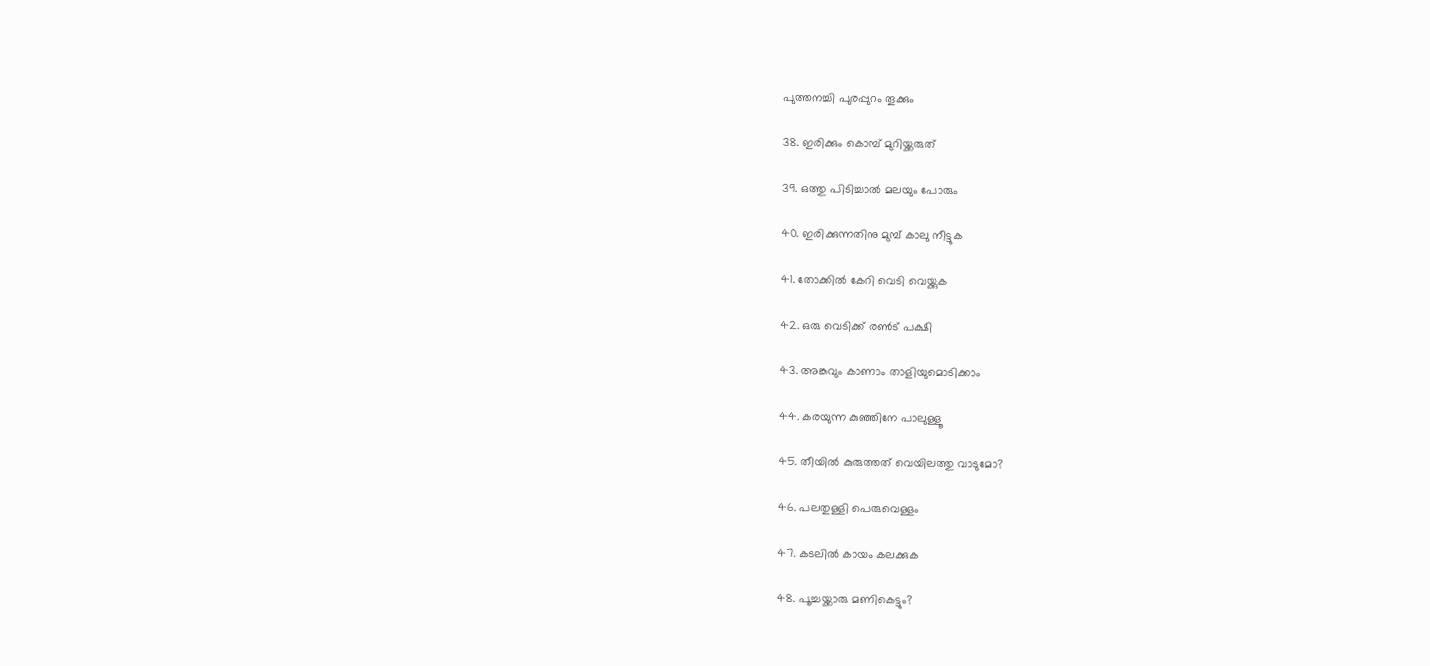പുത്തനച്ചി പുരപ്പുറം തൂക്കും

38. ഇരിക്കും കൊമ്പ് മുറിയ്ക്കരുത്

39. ഒത്തു പിടിച്ചാല്‍ മലയും പോരും

40. ഇരിക്കുന്നതിനു മുമ്പ് കാലു നീട്ടുക

41. തോക്കില്‍ കേറി വെടി വെയ്ക്കുക

42. ഒരു വെടിക്ക് രണ്‍‌ട് പക്ഷി

43. അങ്കവും കാണാം താളിയുമൊടിക്കാം

44. കരയുന്ന കുഞ്ഞിനേ പാലുള്ളൂ

45. തീയില്‍ കുരുത്തത് വെയിലത്തു വാടുമോ?

46. പലതുള്ളി പെരുവെള്ളം

47. കടലില്‍ കായം കലക്കുക

48. പൂച്ചയ്ക്കാരു മണികെട്ടും?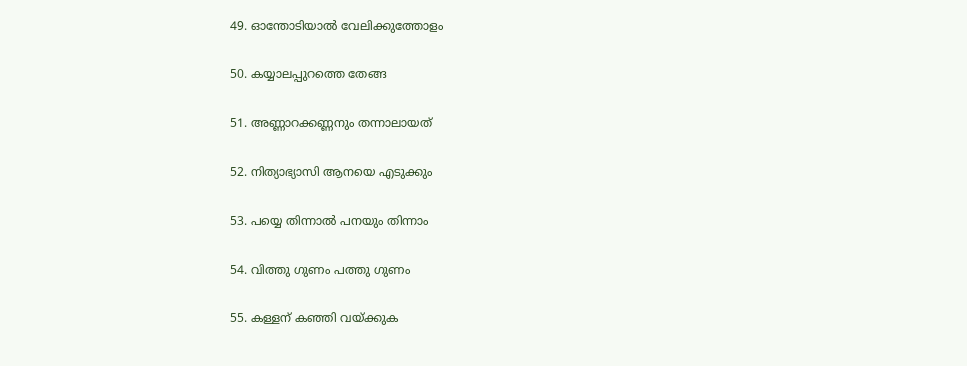49. ഓന്തോടിയാല്‍ വേലിക്കുത്തോളം

50. കയ്യാലപ്പുറത്തെ തേങ്ങ

51. അണ്ണാറക്കണ്ണനും തന്നാലായത്

52. നിത്യാഭ്യാസി ആനയെ എടുക്കും

53. പയ്യെ തിന്നാല്‍ പനയും തിന്നാം

54. വിത്തു ഗുണം പത്തു ഗുണം

55. കള്ളന് കഞ്ഞി വയ്ക്കുക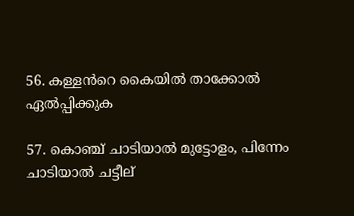56. കള്ളന്‍‌റെ കൈയില്‍‌ താക്കോല്‍ ഏല്‍പ്പിക്കുക

57. കൊഞ്ച് ചാടിയാല്‍ മുട്ടോളം, പിന്നേം ചാടിയാ‍ല്‍ ചട്ടീല്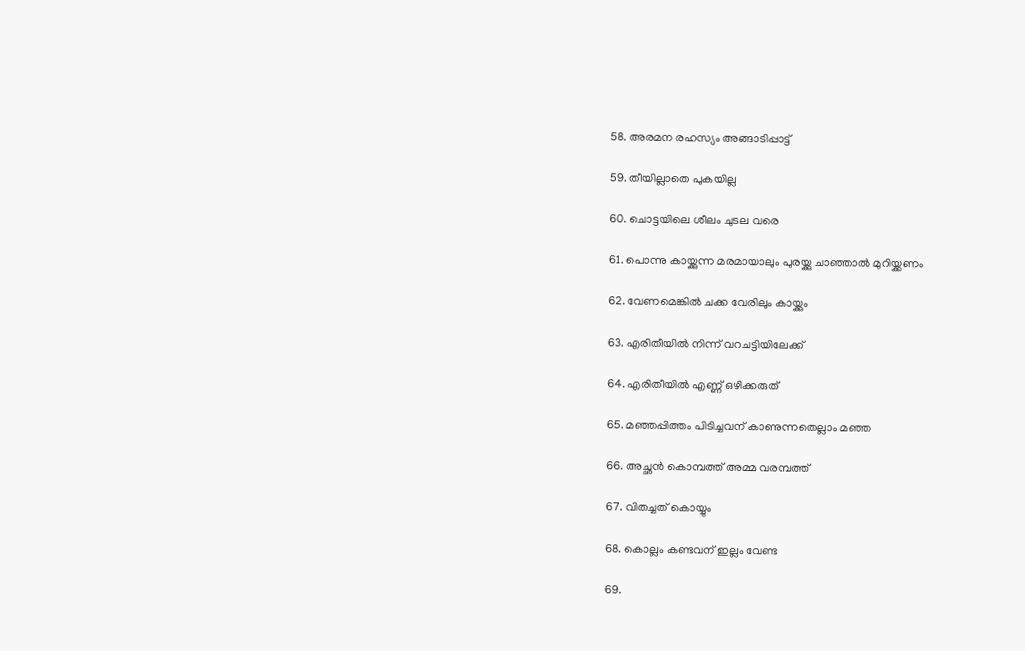58. അരമന രഹസ്യം അങ്ങാടിപ്പാട്ട്

59. തീയില്ലാതെ പുകയില്ല

60. ചൊട്ടയിലെ ശീലം ചുടല വരെ

61. പൊന്നു കായ്ക്കുന്ന മരമായാലും പുരയ്ക്കു ചാഞ്ഞാല്‍ മുറിയ്ക്കണം

62. വേണമെങ്കില്‍ ചക്ക വേരിലും കായ്ക്കും

63. എരിതീയില്‍ നിന്ന് വറചട്ടിയിലേക്ക്

64. എരിതീയില്‍ എണ്ണ് ഒഴിക്കരുത്

65. മഞ്ഞപ്പിത്തം പിടിച്ചവന് കാണുന്നതെല്ലാം മഞ്ഞ

66. അച്ഛന്‍‌ കൊമ്പത്ത് അമ്മ വരമ്പത്ത്

67. വിതച്ചത് കൊയ്യും

68. കൊല്ലം കണ്ടവന് ഇല്ലം വേണ്ട

69.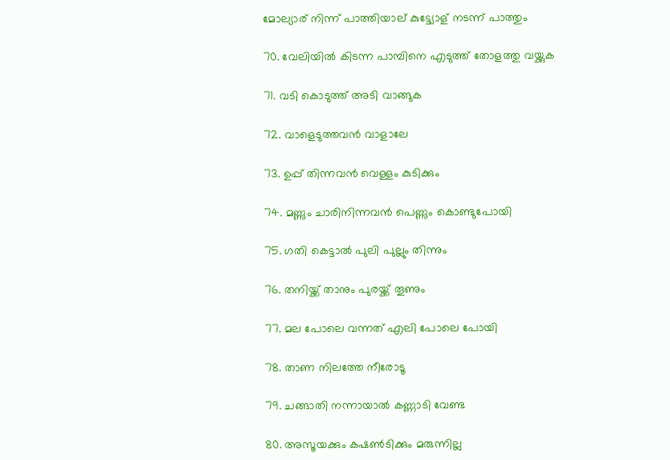മോല്യാര് നിന്ന് പാത്തിയാ‍ല് കുട്ട്യോള് നടന്ന് പാത്തും

70. വേലിയില്‍ കിടന്ന പാമ്പിനെ എടുത്ത് തോളത്തു വയ്ക്കുക

71. വടി കൊടുത്ത് അടി വാങ്ങുക

72. വാളെടുത്തവന്‍‌ വാളാലേ

73. ഉപ്പ് തിന്നവന്‍‌ വെള്ളം കുടിക്കും

74. മണ്ണും ചാരിനിന്നവന്‍‌ പെണ്ണും കൊണ്ടുപോയി

75. ഗതി കെട്ടാല്‍ പുലി പുല്ലും തിന്നും

76. തനിയ്ക്ക് താനും പുരയ്ക്ക് തൂണും

77. മല പോലെ വന്നത് എലി പോലെ പോയി

78. താണ നിലത്തേ നീരോടൂ

79. ചങ്ങാതി നന്നായാല്‍‌ കണ്ണാടി വേണ്ട

80. അസൂയക്കും കഷണ്‍‌ടിക്കും മരുന്നില്ല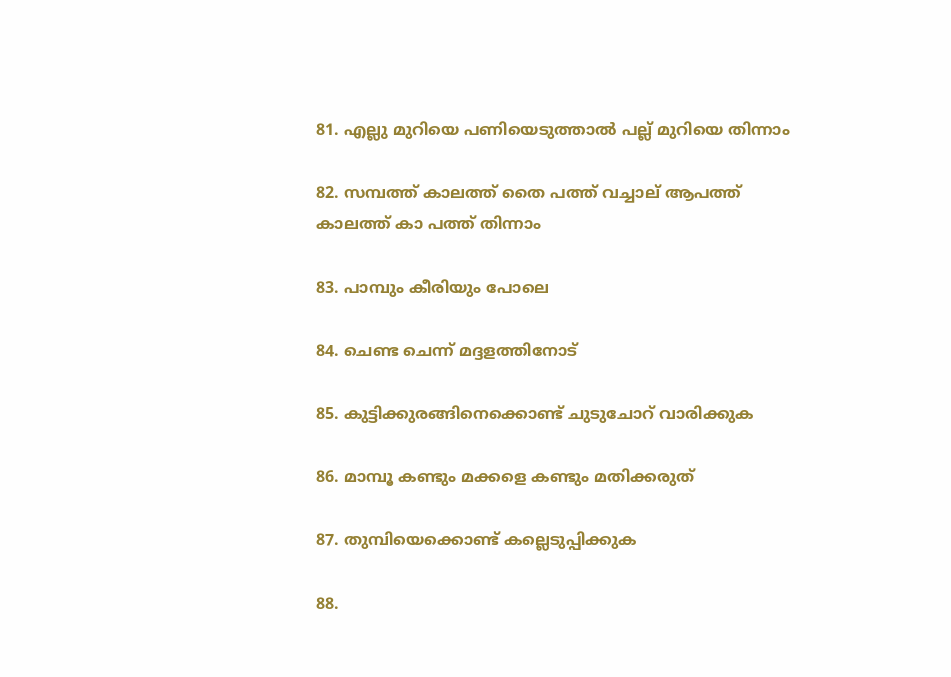81. എല്ലു മുറിയെ പണിയെടുത്താല്‍‌ പല്ല് മുറിയെ തിന്നാം

82. സമ്പത്ത് കാലത്ത് തൈ പത്ത് വച്ചാല് ആപത്ത് കാലത്ത് കാ പത്ത് തിന്നാം

83. പാമ്പും കീരിയും പോലെ

84. ചെണ്ട ചെന്ന് മദ്ദളത്തിനോട്

85. കുട്ടിക്കുരങ്ങിനെക്കൊണ്ട് ചുടുചോറ് വാരിക്കുക

86. മാമ്പൂ കണ്ടും മക്കളെ കണ്ടും മതിക്കരുത്

87. തുമ്പിയെക്കൊണ്ട് കല്ലെടുപ്പിക്കുക

88.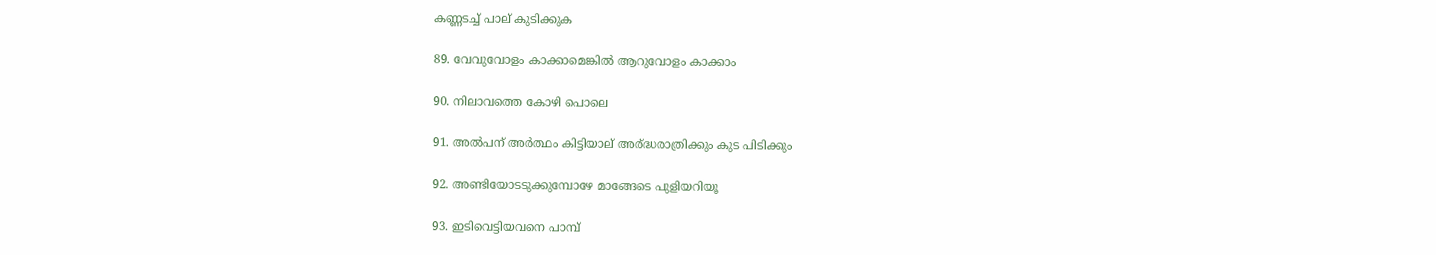കണ്ണടച്ച് പാല് കുടിക്കുക

89. വേവുവോളം കാക്കാമെങ്കില്‍ ആറുവോളം കാക്കാം

90. നിലാവത്തെ കോഴി പൊലെ

91. അല്‍‌പന് അര്‍ത്ഥം കിട്ടിയാല് അര്ദ്ധ‍രാത്രിക്കും കുട പിടിക്കും

92. അണ്ടിയോടടുക്കുമ്പോഴേ മാങ്ങേടെ പുളിയറിയൂ

93. ഇടിവെട്ടിയവനെ പാമ്പ്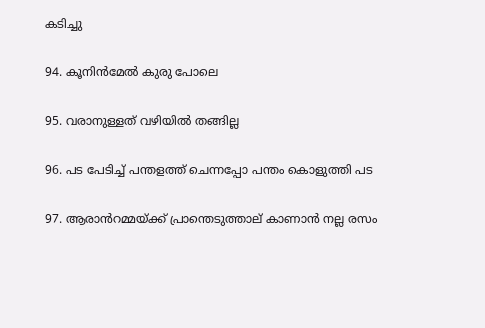കടിച്ചു

94. കൂനിന്‍‌മേല്‍ കുരു പോലെ

95. വരാനുള്ളത് വഴിയില്‍ തങ്ങില്ല

96. പട പേടിച്ച് പന്തളത്ത് ചെന്നപ്പോ പന്തം കൊളുത്തി പട

97. ആരാന്‍‌റമ്മയ്ക്ക് പ്രാന്തെടുത്താല് കാണാന്‍‌ നല്ല രസം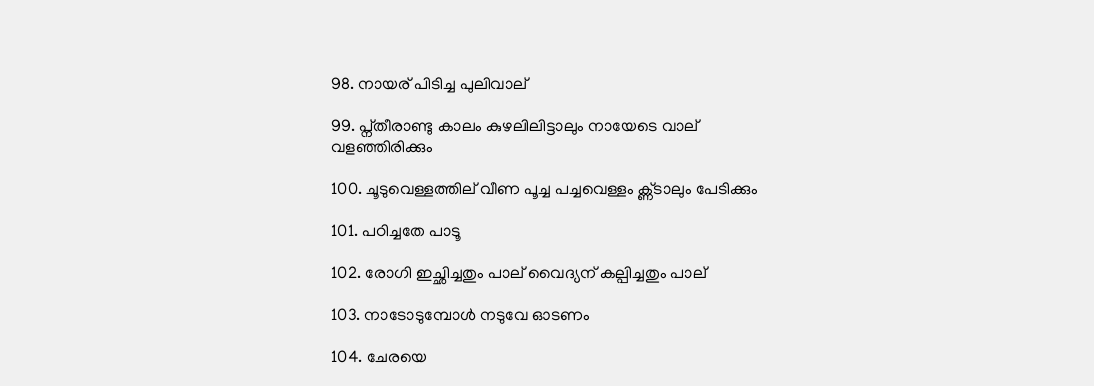98. നായര് പിടിച്ച പുലിവാല്

99. പ്ന്തീരാണ്ടു കാലം കുഴലിലിട്ടാലും നായേടെ വാല് വളഞ്ഞിരിക്കും

100. ചൂടുവെള്ളത്തില് വീണ പൂച്ച പച്ചവെള്ളം ക്ണ്ടാലും പേടിക്കും

101. പഠിച്ചതേ പാടൂ

102. രോഗി ഇച്ഛിച്ചതും പാല് വൈദ്യന് കല്പിച്ചതും പാല്

103. നാടോടുമ്പോള്‍ നടുവേ ഓടണം

104. ചേരയെ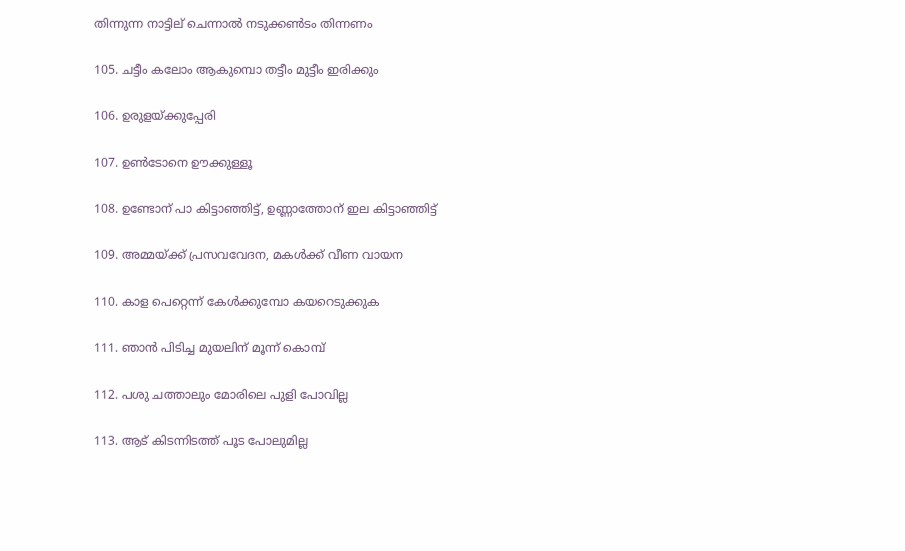തിന്നുന്ന നാട്ടില് ചെന്നാല്‍‌ നടുക്കണ്‍‍‌ടം തിന്നണം

105. ചട്ടീം കലോം ആകുമ്പൊ തട്ടീം മുട്ടീം ഇരിക്കും

106. ഉരുളയ്ക്കുപ്പേരി

107. ഉണ്‍‌ടോനെ ഊക്കുള്ളൂ

108. ഉണ്ടോന് പാ കിട്ടാഞ്ഞിട്ട്, ഉണ്ണാത്തോന് ഇല കിട്ടാഞ്ഞിട്ട്

109. അമ്മയ്ക്ക് പ്രസവവേദന, മകള്‍ക്ക് വീണ വായന

110. കാള പെറ്റെന്ന് കേള്‍ക്കുമ്പോ കയറെടുക്കുക

111. ഞാന്‍ പിടിച്ച മുയലിന് മൂന്ന് കൊമ്പ്

112. പശു ചത്താലും മോരിലെ പുളി പോവില്ല

113. ആട് കിടന്നിടത്ത് പൂട പോലുമില്ല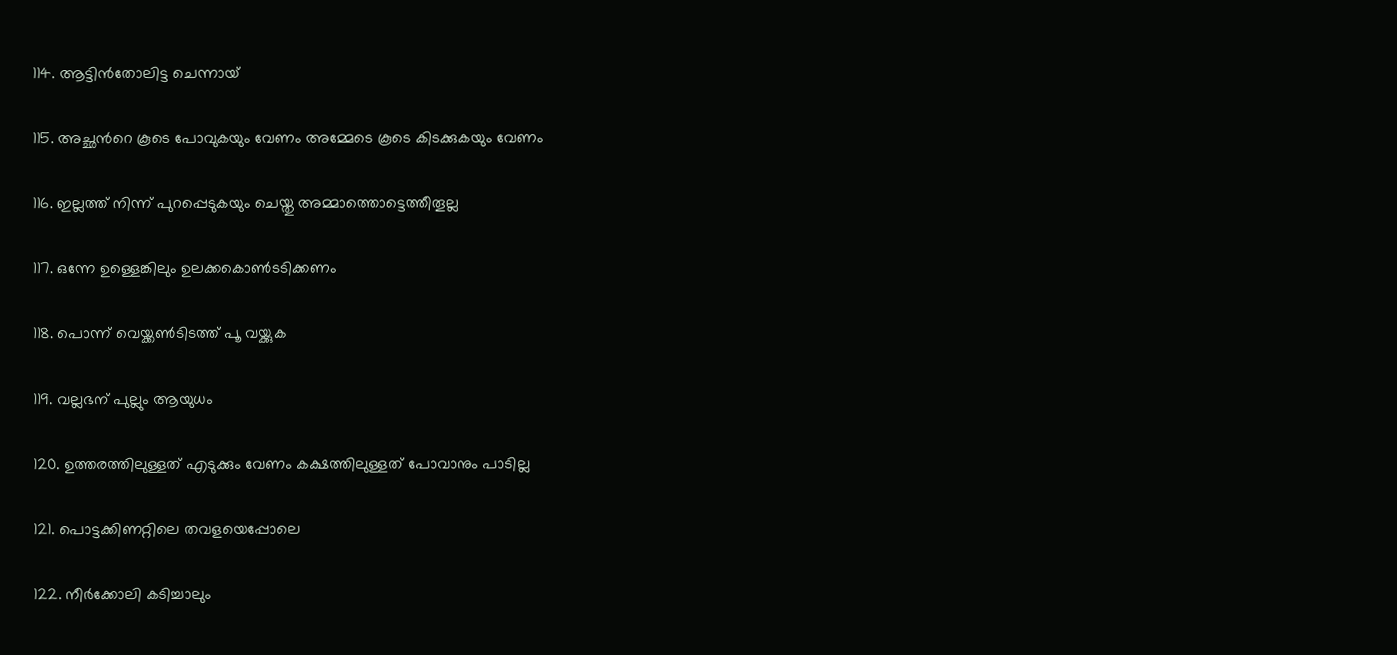114. ആട്ടിന്‍‌തോലിട്ട ചെന്നായ്

115. അച്ഛന്‍‍‌റെ കൂടെ പോവുകയും വേണം അമ്മേടെ കൂടെ കിടക്കുകയും വേണം

116. ഇല്ലത്ത് നിന്ന് പുറപ്പെടുകയും ചെയ്തു അമ്മാത്തൊട്ടെത്തീതൂല്ല

117. ഒന്നേ ഉള്ളെങ്കിലും ഉലക്കകൊണ്‍‌ടടിക്കണം

118. പൊന്ന് വെയ്ക്കണ്‍ടിടത്ത് പൂ വയ്ക്കുക

119. വല്ലഭന് പുല്ലും ആയുധം

120. ഉത്തരത്തിലുള്ളത് എടുക്കും വേണം കക്ഷത്തിലുള്ളത് പോവാനും പാടില്ല

121. പൊട്ടക്കിണറ്റിലെ തവളയെപ്പോലെ

122. നീര്‍ക്കോലി കടിച്ചാലും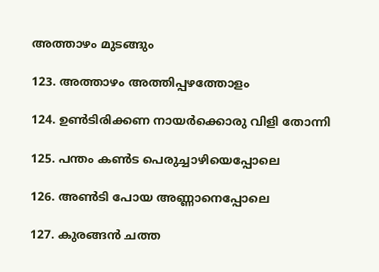അത്താഴം മുടങ്ങും

123. അത്താഴം അത്തിപ്പഴത്തോളം

124. ഉണ്‍‌ടിരിക്കണ നായര്‍‌ക്കൊരു വിളി തോന്നി

125. പന്തം കണ്‍‌ട പെരുച്ചാഴിയെപ്പോലെ

126. അണ്‍‌ടി പോയ അണ്ണാനെപ്പോലെ

127. കുരങ്ങന്‍‌ ചത്ത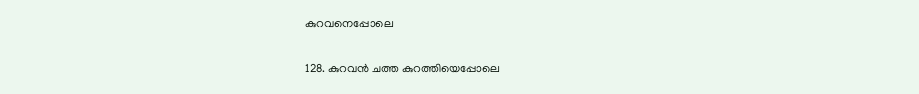കുറവനെപ്പോലെ

128. കുറവന്‍ ചത്ത കുറത്തിയെപ്പോലെ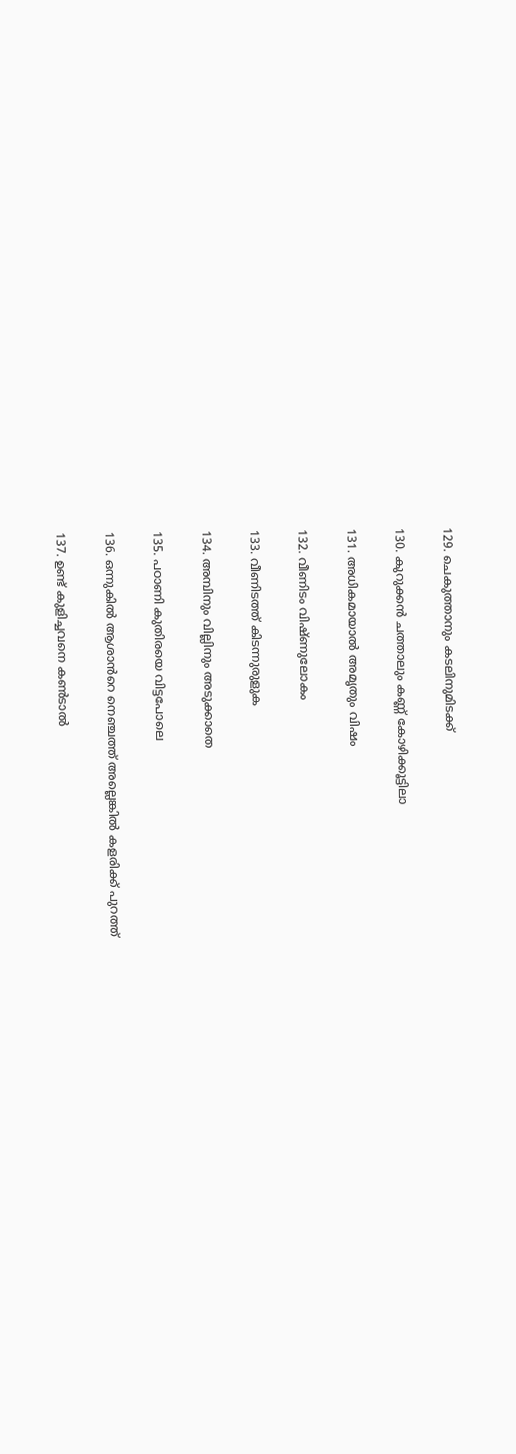129. ചെകുത്താനും കടലിനുമിടക്ക്

130. കുറുക്കന്‍‌ ചത്താലും കണ്ണ് കോഴിക്കൂട്ടിലാ

131. അധികമായാല്‍‌ അമൃതും വിഷം

132. വീണിടം വിഷ്ണുലോകം

133. വീണിടത്ത് കിടന്നുരുളുക

134. അമ്പിനും വില്ലിനും അടുക്കാതെ

135. പഠാണി കുതിരയെ വിട്ടപോലെ

136. ഒന്നുകില്‍ ആശാന്‍‌റെ നെഞ്ചത്ത് അല്ലെങ്കില്‍ കളരിക്ക് പുറത്ത്

137. ഉണ്ട് കുളിച്ചവനെ കണ്‍ടാല്‍‌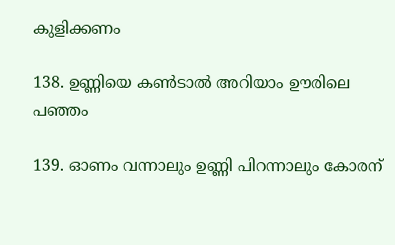കുളിക്കണം

138. ഉണ്ണിയെ കണ്‍ടാല്‍‌ അറിയാം ഊരിലെ പഞ്ഞം

139. ഓണം വന്നാലും ഉണ്ണി പിറന്നാലും കോരന്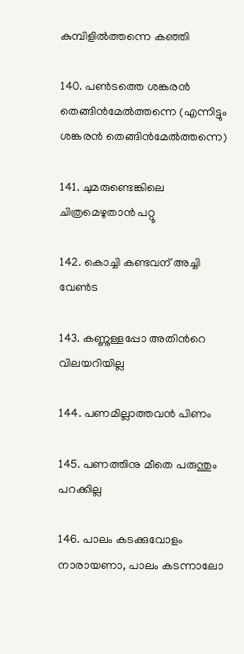കുമ്പിളില്‍ത്തന്നെ കഞ്ഞി

140. പണ്‍‌ടത്തെ ശങ്കരന്‍‌ തെങ്ങിന്‍‌മേല്‍ത്തന്നെ (എന്നിട്ടും ശങ്കരന്‍‌ തെങ്ങിന്‍‌മേല്‍ത്തന്നെ)

141. ചുമരുണ്ടെങ്കിലെ ചിത്രമെഴുതാന്‍‌ പറ്റൂ

142. കൊച്ചി കണ്ടവന് അച്ചി വേണ്‍‌ട

143. കണ്ണുള്ളപ്പോ അതിന്‍റെ വിലയറിയില്ല

144. പണമില്ലാത്തവന്‍‌ പിണം

145. പണത്തിനു മീതെ പരുന്തും പറക്കില്ല

146. പാലം കടക്കുവോളം നാരായണാ, പാലം കടന്നാലോ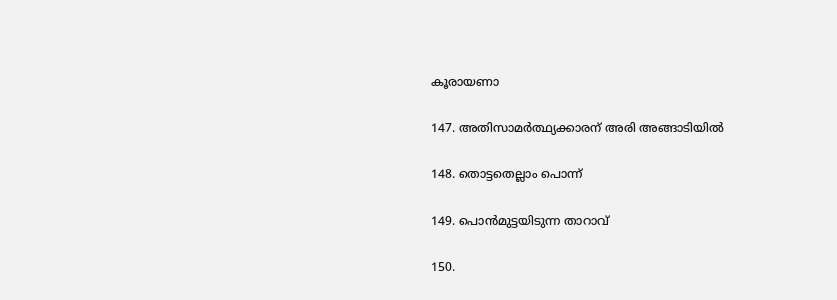കൂരായണാ

147. അതിസാ‍മര്‍‌ത്ഥ്യക്കാരന് അരി അങ്ങാടിയില്‍‌

148. തൊട്ടതെല്ലാം പൊന്ന്

149. പൊന്‍‌മുട്ടയിടുന്ന താറാവ്

150.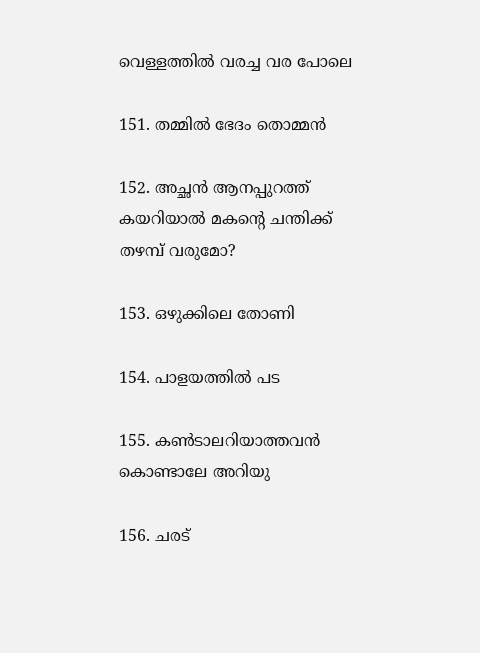വെള്ളത്തില്‍‌ വരച്ച വര പോലെ

151. തമ്മില്‍‌ ഭേദം തൊമ്മന്‍‌

152. അച്ഛന്‍‌ ആനപ്പുറത്ത് കയറിയാല്‍‌ മകന്‍റെ ചന്തിക്ക് തഴമ്പ് വരുമോ?

153. ഒഴുക്കിലെ തോണി

154. പാളയത്തില്‍‌ പട

155. കണ്‍ടാലറിയാത്തവന്‍ കൊണ്ടാലേ അറിയു

156. ചരട്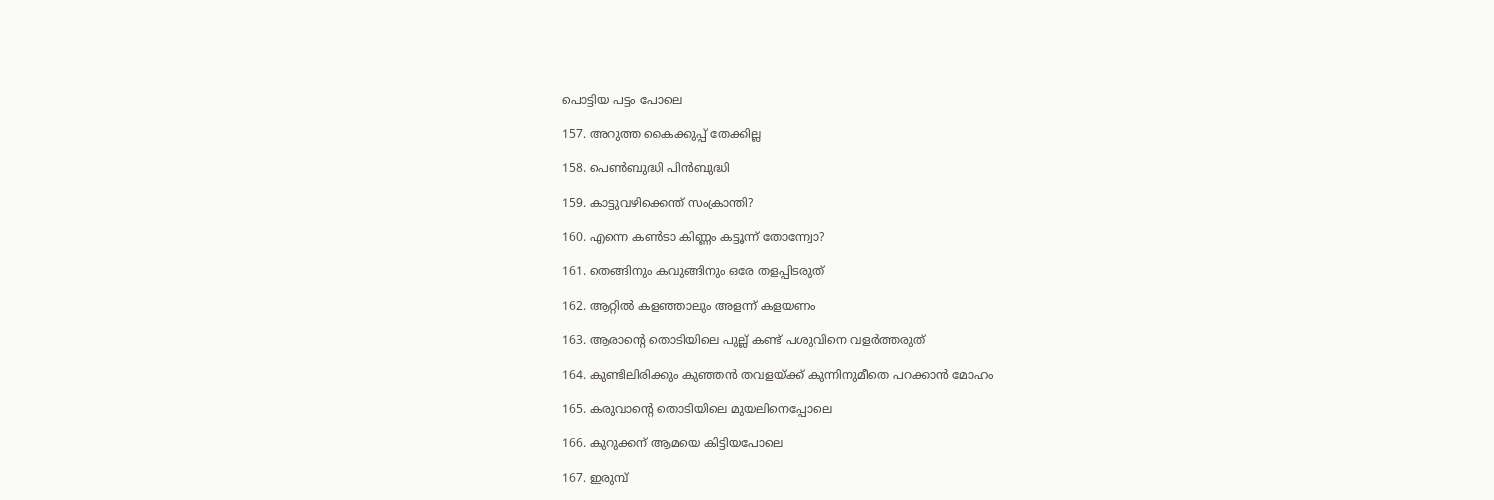പൊട്ടിയ പട്ടം പോലെ

157. അറുത്ത കൈക്കുപ്പ് തേക്കില്ല

158. പെണ്‍‌ബുദ്ധി പിന്‍‌ബുദ്ധി

159. കാട്ടുവഴിക്കെന്ത് സംക്രാന്തി?

160. എന്നെ കണ്‍‌ടാ കിണ്ണം കട്ടൂന്ന് തോന്ന്വോ?

161. തെങ്ങിനും കവുങ്ങിനും ഒരേ തളപ്പിടരുത്

162. ആറ്റില്‍ കളഞ്ഞാലും അളന്ന് കളയണം

163. ആരാന്‍റെ തൊടിയിലെ പുല്ല് കണ്ട് പശുവിനെ വളര്‍ത്തരുത്

164. കുണ്ടിലിരിക്കും കുഞ്ഞന്‍‌ തവളയ്ക്ക് കുന്നിനുമീതെ പറക്കാന്‍‌ മോഹം

165. കരുവാന്‍റെ തൊടിയിലെ മുയലിനെപ്പോലെ

166. കുറുക്കന് ആമയെ കിട്ടിയപോലെ

167. ഇരുമ്പ്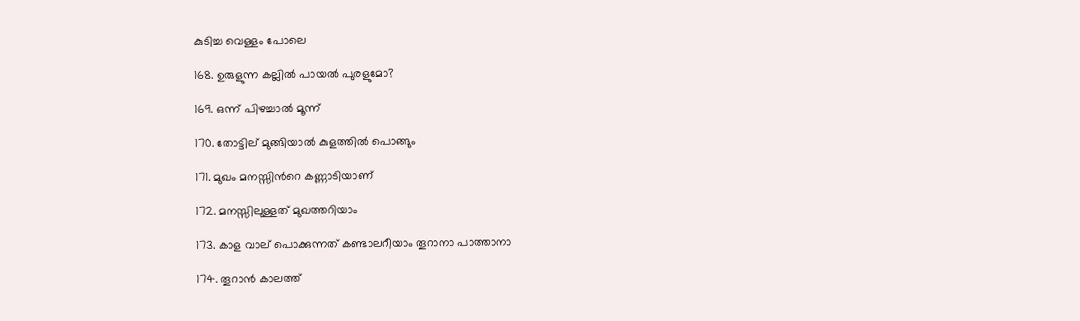കുടിച്ച വെള്ളം പോലെ

168. ഉരുളുന്ന കല്ലില്‍ പായല്‍ പുരളുമോ?

169. ഒന്ന് പിഴച്ചാല്‍‌ മൂന്ന്

170. തോട്ടില് മുങ്ങിയാല്‍‌ കുളത്തില്‍‌ പൊങ്ങും

171. മുഖം മനസ്സിന്‍റെ കണ്ണാടിയാണ്

172. മനസ്സിലുള്ളത് മുഖത്തറിയാം

173. കാ‍ള വാല് പൊക്കുന്നത് കണ്ടാലറീയാം തൂറാനാ പാത്താനാ

174. തൂറാന്‍ കാലത്ത്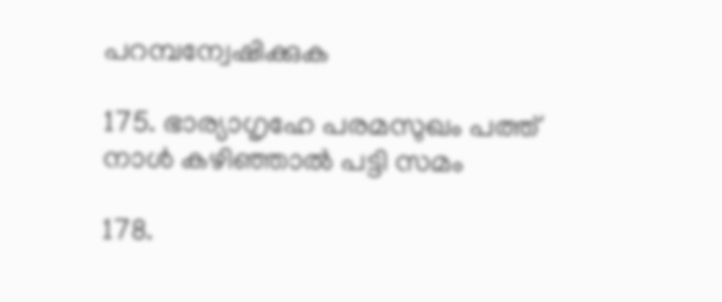പറമ്പന്വേഷിക്കുക

175. ഭാര്യാഗൃഹേ പരമസുഖം പത്ത് നാള്‍ കഴിഞ്ഞാല്‍ പട്ടി സമം

178.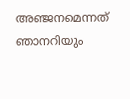അഞ്ജനമെന്നത് ഞാനറിയും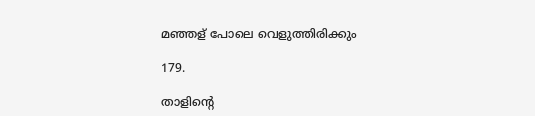മഞ്ഞള് പോലെ വെളുത്തിരിക്കും

179.

താളിന്റെ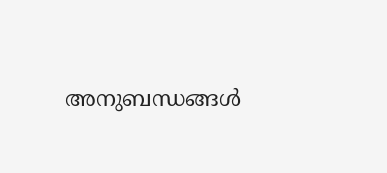അനുബന്ധങ്ങള്‍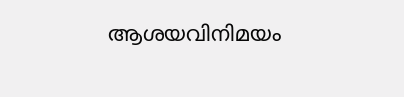ആശയവിനിമയം